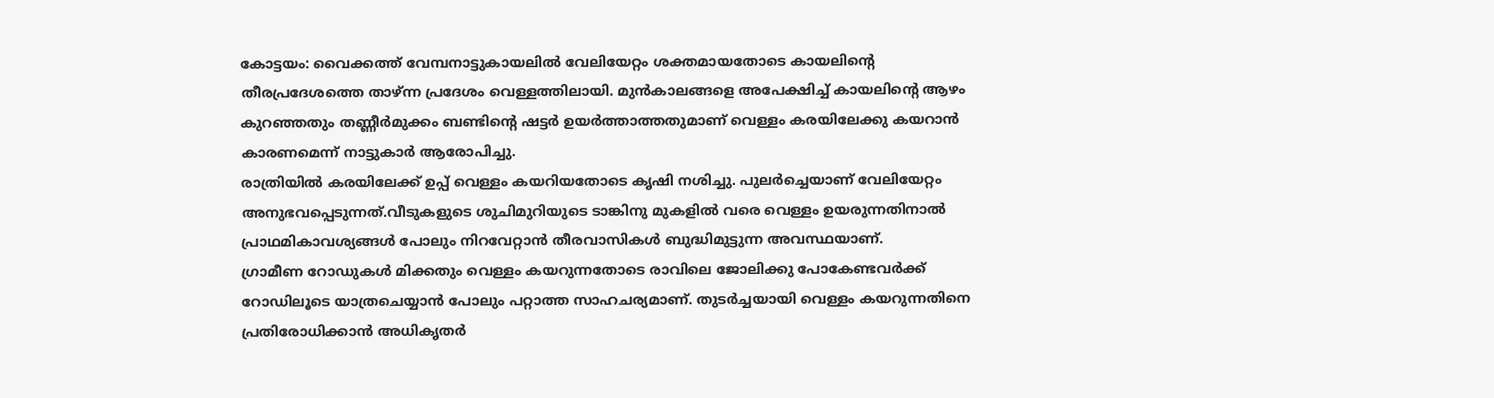കോട്ടയം: വൈക്കത്ത് വേമ്പനാട്ടുകായലിൽ വേലിയേറ്റം ശക്തമായതോടെ കായലിന്റെ തീരപ്രദേശത്തെ താഴ്ന്ന പ്രദേശം വെള്ളത്തിലായി. മുൻകാലങ്ങളെ അപേക്ഷിച്ച് കായലിന്റെ ആഴം കുറഞ്ഞതും തണ്ണീർമുക്കം ബണ്ടിന്റെ ഷട്ടർ ഉയർത്താത്തതുമാണ് വെള്ളം കരയിലേക്കു കയറാൻ കാരണമെന്ന് നാട്ടുകാർ ആരോപിച്ചു.
രാത്രിയിൽ കരയിലേക്ക് ഉപ്പ് വെള്ളം കയറിയതോടെ കൃഷി നശിച്ചു. പുലർച്ചെയാണ് വേലിയേറ്റം അനുഭവപ്പെടുന്നത്.വീടുകളുടെ ശുചിമുറിയുടെ ടാങ്കിനു മുകളിൽ വരെ വെള്ളം ഉയരുന്നതിനാൽ പ്രാഥമികാവശ്യങ്ങൾ പോലും നിറവേറ്റാൻ തീരവാസികൾ ബുദ്ധിമുട്ടുന്ന അവസ്ഥയാണ്.
ഗ്രാമീണ റോഡുകൾ മിക്കതും വെള്ളം കയറുന്നതോടെ രാവിലെ ജോലിക്കു പോകേണ്ടവർക്ക് റോഡിലൂടെ യാത്രചെയ്യാൻ പോലും പറ്റാത്ത സാഹചര്യമാണ്. തുടർച്ചയായി വെള്ളം കയറുന്നതിനെ പ്രതിരോധിക്കാൻ അധികൃതർ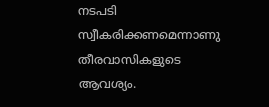നടപടി സ്വീകരിക്കണമെന്നാണു തീരവാസികളുടെ ആവശ്യം.